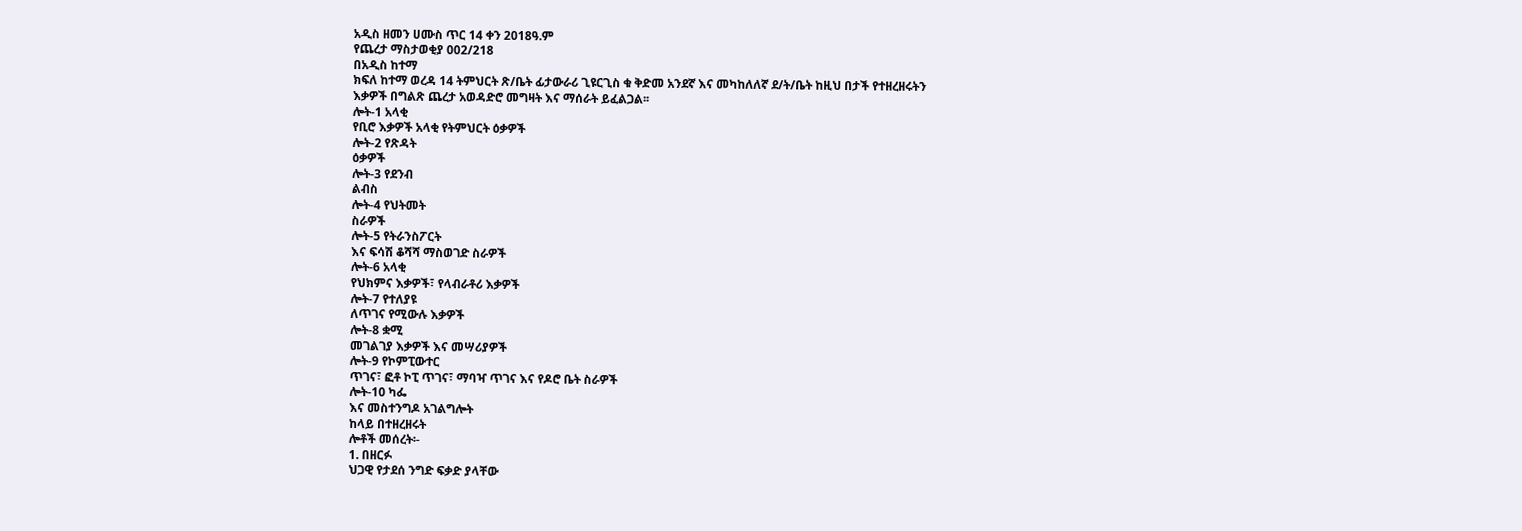አዲስ ዘመን ሀሙስ ጥር 14 ቀን 2018ዓ.ም
የጨረታ ማስታወቂያ 002/218
በአዲስ ከተማ
ክፍለ ከተማ ወረዳ 14 ትምህርት ጽ/ቤት ፊታውራሪ ጊዩርጊስ ቁ ቅድመ አንደኛ እና መካከለለኛ ደ/ት/ቤት ከዚህ በታች የተዘረዘሩትን
እቃዎች በግልጽ ጨረታ አወዳድሮ መግዛት እና ማሰራት ይፈልጋል፡፡
ሎት-1 አላቂ
የቢሮ እቃዎች አላቂ የትምህርት ዕቃዎች
ሎት-2 የጽዳት
ዕቃዎች
ሎት-3 የደንብ
ልብስ
ሎት-4 የህትመት
ስራዎች
ሎት-5 የትራንስፖርት
እና ፍሳሽ ቆሻሻ ማስወገድ ስራዎች
ሎት-6 አላቂ
የህክምና እቃዎች፣ የላብራቶሪ እቃዎች
ሎት-7 የተለያዩ
ለጥገና የሚውሉ እቃዎች
ሎት-8 ቋሚ
መገልገያ እቃዎች እና መሣሪያዎች
ሎት-9 የኮምፒውተር
ጥገና፣ ፎቶ ኮፒ ጥገና፣ ማባዣ ጥገና እና የዶሮ ቤት ስራዎች
ሎት-10 ካፌ
እና መስተንግዶ አገልግሎት
ከላይ በተዘረዘሩት
ሎቶች መሰረት፡-
1. በዘርፉ
ህጋዊ የታደሰ ንግድ ፍቃድ ያላቸው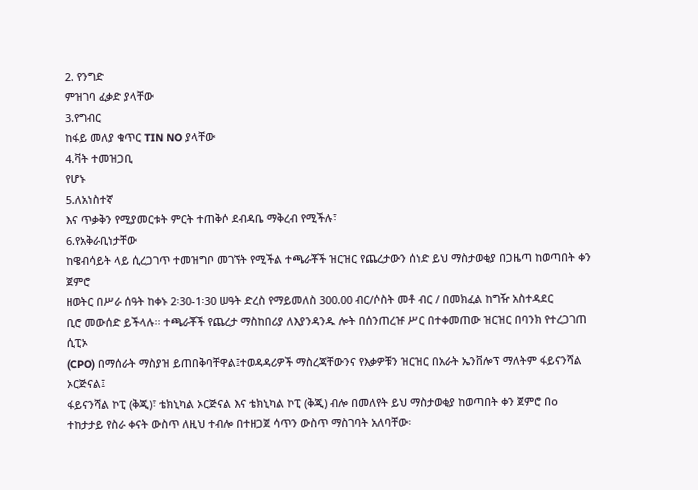2. የንግድ
ምዝገባ ፈቃድ ያላቸው
3.የግብር
ከፋይ መለያ ቁጥር TIN NO ያላቸው
4.ቫት ተመዝጋቢ
የሆኑ
5.ለአነስተኛ
እና ጥቃቅን የሚያመርቱት ምርት ተጠቅሶ ደብዳቤ ማቅረብ የሚችሉ፣
6.የአቅራቢነታቸው
ከዌብሳይት ላይ ሲረጋገጥ ተመዝግቦ መገኘት የሚችል ተጫራቾች ዝርዝር የጨረታውን ሰነድ ይህ ማስታወቂያ በጋዜጣ ከወጣበት ቀን ጀምሮ
ዘወትር በሥራ ሰዓት ከቀኑ 2፡30-1፡30 ሠዓት ድረስ የማይመለስ 300.00 ብር/ሶስት መቶ ብር / በመክፈል ከግዥ አስተዳደር
ቢሮ መውሰድ ይችላሉ፡፡ ተጫራቾች የጨረታ ማስከበሪያ ለእያንዳንዱ ሎት በሰንጠረዡ ሥር በተቀመጠው ዝርዝር በባንክ የተረጋገጠ ሲፒኦ
(CPO) በማሰራት ማስያዝ ይጠበቅባቸዋል፤ተወዳዳሪዎች ማስረጃቸውንና የእቃዎቹን ዝርዝር በአራት ኤንቨሎፕ ማለትም ፋይናንሻል ኦርጅናል፤
ፋይናንሻል ኮፒ (ቅጂ)፣ ቴክኒካል ኦርጅናል እና ቴክኒካል ኮፒ (ቅጂ) ብሎ በመለየት ይህ ማስታወቂያ ከወጣበት ቀን ጀምሮ በo
ተከታታይ የስራ ቀናት ውስጥ ለዚህ ተብሎ በተዘጋጀ ሳጥን ውስጥ ማስገባት አለባቸው፡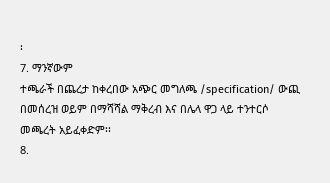፡
7. ማንኛውም
ተጫራች በጨረታ ከቀረበው አጭር መግለጫ /specification/ ውጪ በመሰረዝ ወይም በማሻሻል ማቅረብ እና በሌላ ዋጋ ላይ ተንተርሶ
መጫረት አይፈቀድም፡፡
8.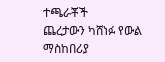ተጫራቾች
ጨረታውን ካሸነፉ የውል ማስከበሪያ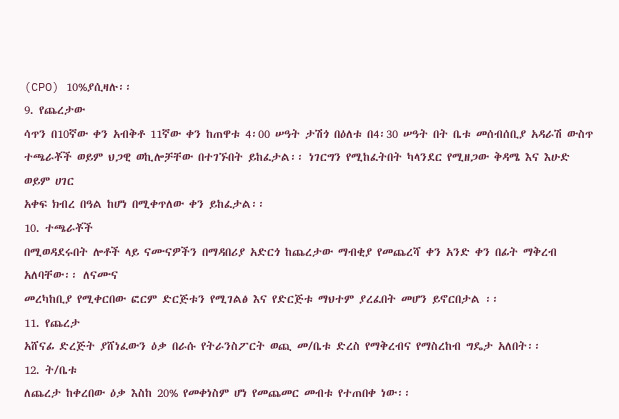(CPO) 10%ያሲዛሉ፡፡
9. የጨረታው
ሳጥን በ10ኛው ቀን አብቅቶ 11ኛው ቀን ከጠዋቱ 4፡00 ሠዓት ታሽጎ በዕለቱ በ4፡30 ሠዓት በት ቤቱ መሰብሰቢያ አዳራሽ ውስጥ
ተጫራቾች ወይም ህጋዊ ወኪሎቻቸው በተገኙበት ይከፈታል፡፡ ነገርግን የሚከፈትበት ካላንደር የሚዘጋው ቅዳሜ እና እሁድ ወይም ሀገር
አቀፍ ክብረ በዓል ከሆነ በሚቀጥለው ቀን ይከፈታል፡፡
10. ተጫራቾች
በሚወዳደሩበት ሎቶች ላይ ናሙናዎችን በማዳበሪያ አድርጎ ከጨረታው ማብቂያ የመጨረሻ ቀን አንድ ቀን በፊት ማቅረብ አለባቸው፡፡ ለናሙና
መረካከቢያ የሚቀርበው ፎርም ድርጅቱን የሚገልፅ እና የድርጅቱ ማህተም ያረፈበት መሆን ይኖርበታል ፡፡
11. የጨረታ
አሸናፊ ድረጅት ያሸነፈውን ዕቃ በራሱ የትራንስፖርት ወጪ መ/ቤቱ ድረስ የማቅረብና የማስረከብ ግዴታ አለበት፡፡
12. ት/ቤቱ
ለጨረታ ከቀረበው ዕቃ እስከ 20% የመቀነስም ሆነ የመጨመር መብቱ የተጠበቀ ነው፡፡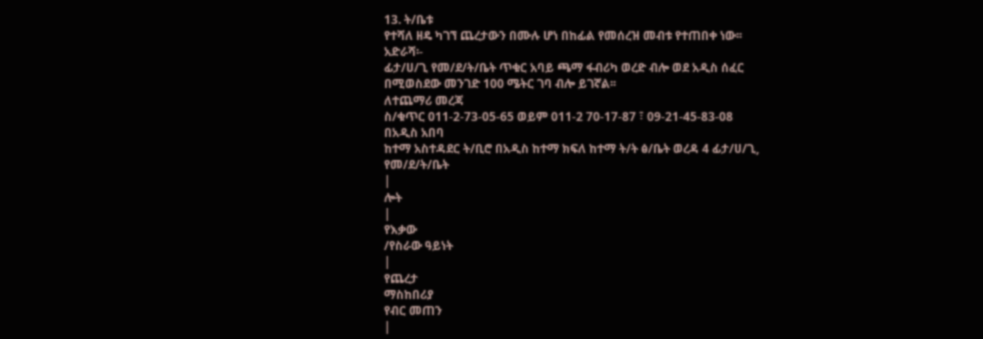13. ት/ቤቱ
የተሻለ ዘዴ ካገኘ ጨረታውን በሙሉ ሆነ በከፊል የመሰረዝ መብቱ የተጠበቀ ነው፡፡
አድራሻ፡-
ፊታ/ሀ/ጊ የመ/ደ/ት/ቤት ጥቁር አባይ ጫማ ፋብሪካ ወረድ ብሎ ወደ አዲስ ሰፈር በሚወስደው መንገድ 100 ሜትር ገባ ብሎ ይገኛል፡፡
ለተጨማሪ መረጃ
ስ/ቁጥር 011-2-73-05-65 ወይም 011-2 70-17-87 ፣ 09-21-45-83-08
በአዲስ አበባ
ከተማ አስተዳደር ት/ቢሮ በአዲስ ከተማ ክፍለ ከተማ ት/ት ፅ/ቤት ወረዳ 4 ፊታ/ሀ/ጊ, የመ/ደ/ት/ቤት
|
ሎት
|
የእቃው
/የስራው ዓይነት
|
የጨረታ
ማስከበሪያ
የብር መጠን
|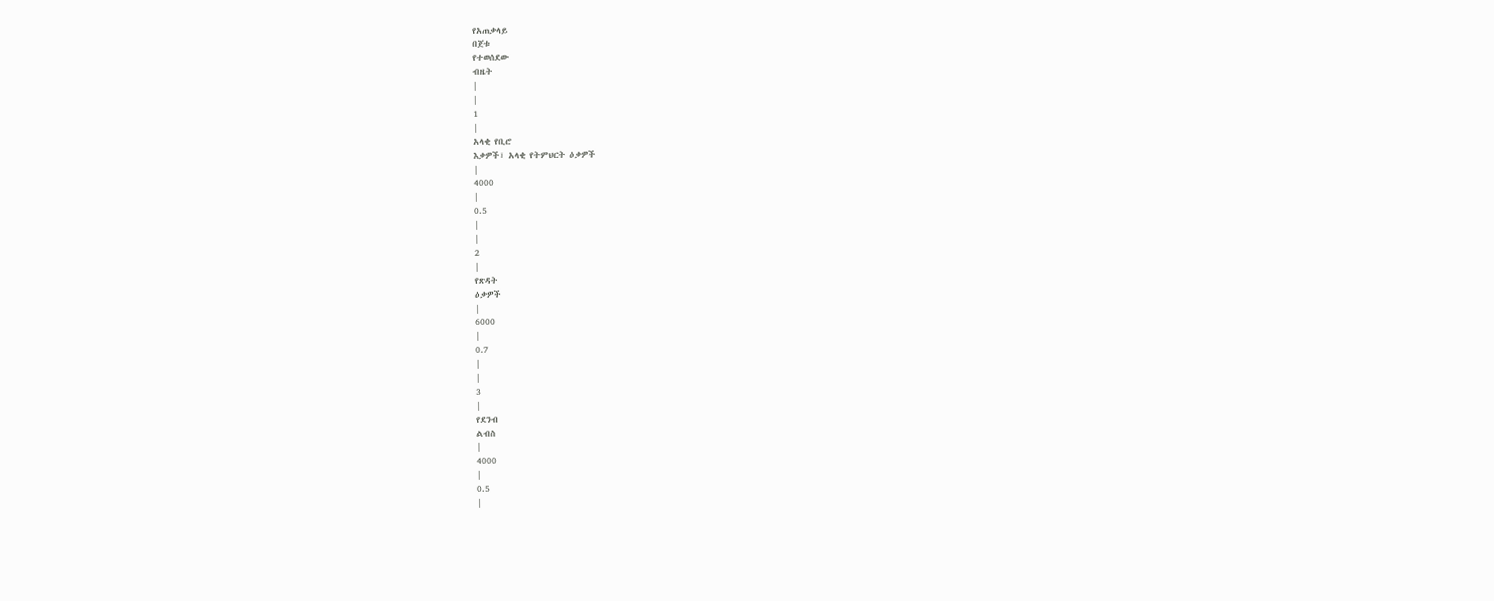የአጠቃላይ
በጀቱ
የተወሰደው
ብዜት
|
|
1
|
አላቂ የቢሮ
እቃዎች፣ አላቂ የትምህርት ዕቃዎች
|
4000
|
0.5
|
|
2
|
የጽዳት
ዕቃዎች
|
6000
|
0.7
|
|
3
|
የደንብ
ልብስ
|
4000
|
0.5
|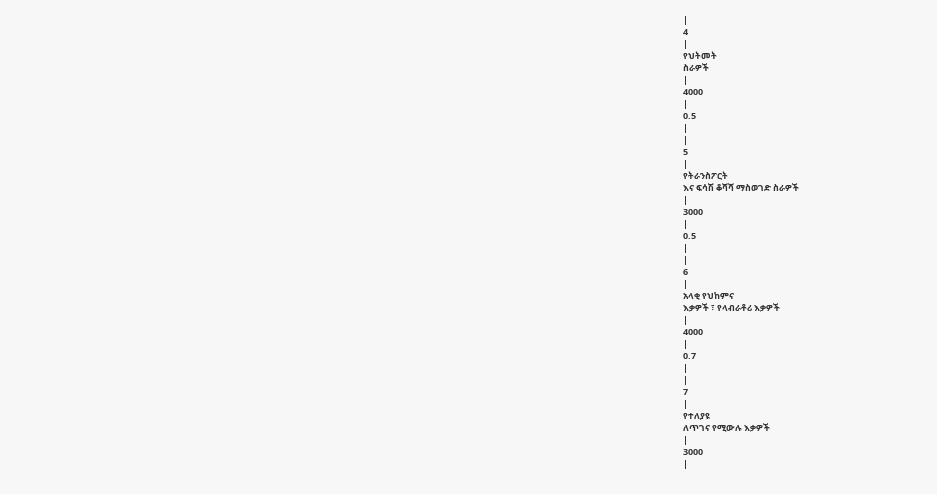|
4
|
የህትመት
ስራዎች
|
4000
|
0.5
|
|
5
|
የትራንስፖርት
እና ፍሳሽ ቆሻሻ ማስወገድ ስራዎች
|
3000
|
0.5
|
|
6
|
አላቂ የህከምና
እቃዎች ፣ የላብራቶሪ እቃዎች
|
4000
|
0.7
|
|
7
|
የተለያዩ
ለጥገና የሚውሉ እቃዎች
|
3000
|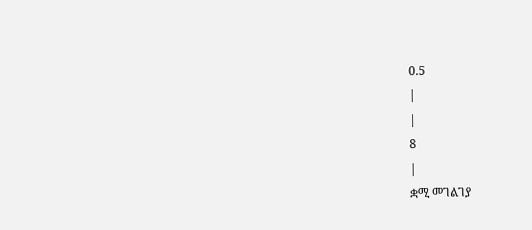0.5
|
|
8
|
ቋሚ መገልገያ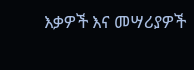እቃዎች እና መሣሪያዎች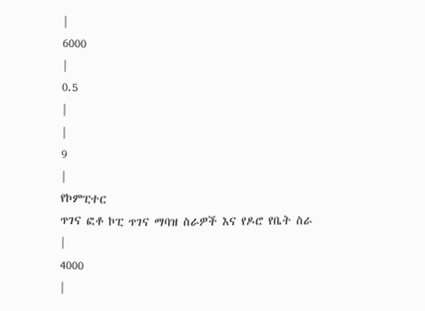|
6000
|
0.5
|
|
9
|
የኮምፒተር
ጥገና ፎቶ ኮፒ ጥገና ማባዝ ስራዎች እና የዶሮ የቤት ስራ
|
4000
|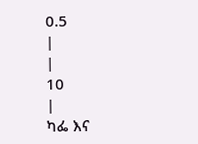0.5
|
|
10
|
ካፌ እና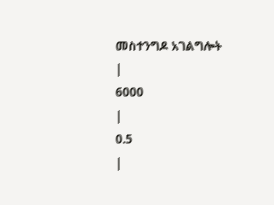መስተንግዶ አገልግሎት
|
6000
|
0.5
|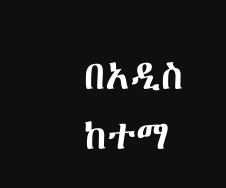በአዲስ ከተማ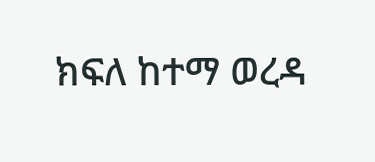ክፍለ ከተማ ወረዳ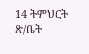14 ትምህርት ጽ/ቤት